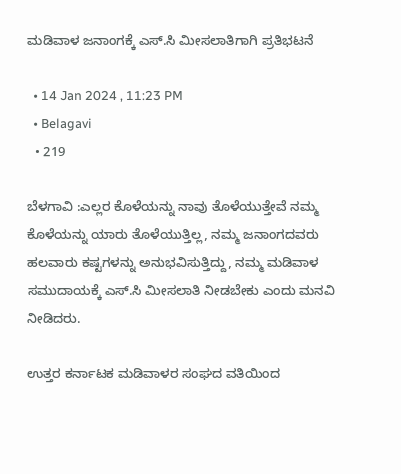ಮಡಿವಾಳ ಜನಾಂಗಕ್ಕೆ ಎಸ್.ಸಿ ಮೀಸಲಾತಿಗಾಗಿ ಪ್ರತಿಭಟನೆ

  • 14 Jan 2024 , 11:23 PM
  • Belagavi
  • 219

ಬೆಳಗಾವಿ :ಎಲ್ಲರ ಕೊಳೆಯನ್ನು ನಾವು ತೊಳೆಯುತ್ತೇವೆ ನಮ್ಮ ಕೊಳೆಯನ್ನು ಯಾರು ತೊಳೆಯುತ್ತಿಲ್ಲ, ನಮ್ಮ ಜನಾಂಗದವರು ಹಲವಾರು ಕಷ್ಟಗಳನ್ನು ಅನುಭವಿಸುತ್ತಿದ್ದು, ನಮ್ಮ ಮಡಿವಾಳ ಸಮುದಾಯಕ್ಕೆ ಎಸ್.ಸಿ ಮೀಸಲಾತಿ ನೀಡಬೇಕು ಎಂದು ಮನವಿ ನೀಡಿದರು.

ಉತ್ತರ ಕರ್ನಾಟಕ ಮಡಿವಾಳರ ಸಂಘದ ವತಿಯಿಂದ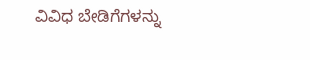ವಿವಿಧ ಬೇಡಿಗೆಗಳನ್ನು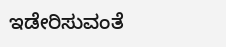ಇಡೇರಿಸುವಂತೆ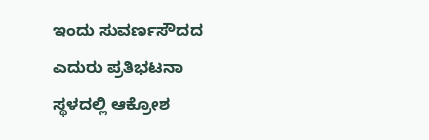ಇಂದು ಸುವರ್ಣಸೌದದ ಎದುರು ಪ್ರತಿಭಟನಾ ಸ್ಥಳದಲ್ಲಿ ಆಕ್ರೋಶ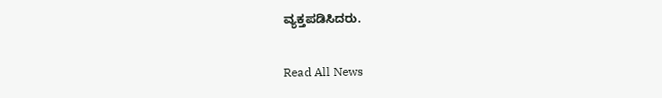ವ್ಯಕ್ತಪಡಿಸಿದರು.

Read All News